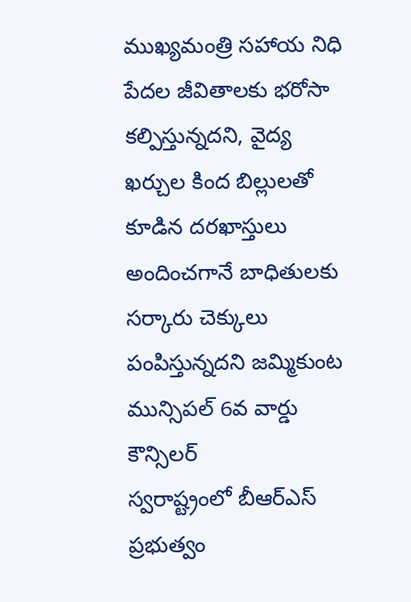ముఖ్యమంత్రి సహాయ నిధి పేదల జీవితాలకు భరోసా కల్పిస్తున్నదని, వైద్య ఖర్చుల కింద బిల్లులతో కూడిన దరఖాస్తులు అందించగానే బాధితులకు సర్కారు చెక్కులు పంపిస్తున్నదని జమ్మికుంట మున్సిపల్ 6వ వార్డు కౌన్సిలర్
స్వరాష్ట్రంలో బీఆర్ఎస్ ప్రభుత్వం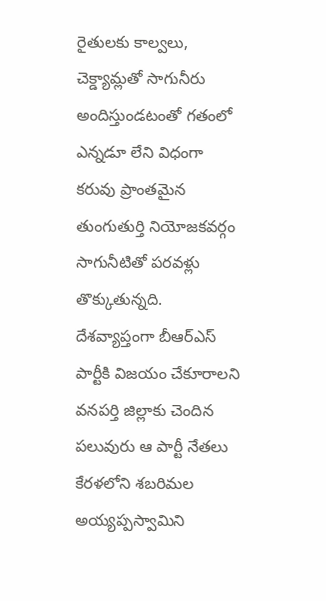రైతులకు కాల్వలు, చెక్డ్యామ్లతో సాగునీరు అందిస్తుండటంతో గతంలో ఎన్నడూ లేని విధంగా కరువు ప్రాంతమైన తుంగుతుర్తి నియోజకవర్గం సాగునీటితో పరవళ్లు తొక్కుతున్నది.
దేశవ్యాప్తంగా బీఆర్ఎస్ పార్టీకి విజయం చేకూరాలని వనపర్తి జిల్లాకు చెందిన పలువురు ఆ పార్టీ నేతలు కేరళలోని శబరిమల అయ్యప్పస్వామిని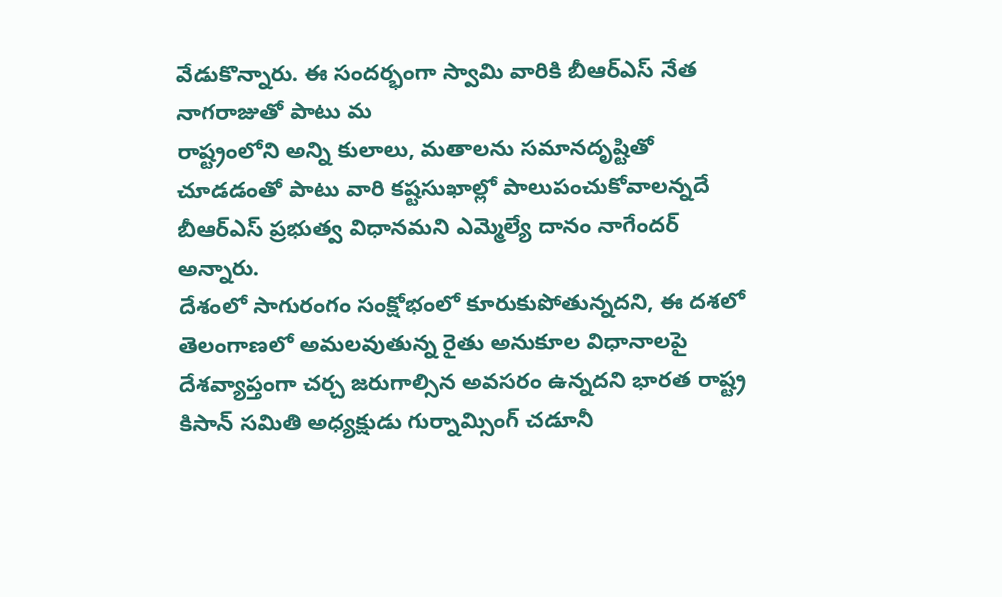వేడుకొన్నారు. ఈ సందర్భంగా స్వామి వారికి బీఆర్ఎస్ నేత నాగరాజుతో పాటు మ
రాష్ట్రంలోని అన్ని కులాలు, మతాలను సమానదృష్టితో చూడడంతో పాటు వారి కష్టసుఖాల్లో పాలుపంచుకోవాలన్నదే బీఆర్ఎస్ ప్రభుత్వ విధానమని ఎమ్మెల్యే దానం నాగేందర్ అన్నారు.
దేశంలో సాగురంగం సంక్షోభంలో కూరుకుపోతున్నదని, ఈ దశలో తెలంగాణలో అమలవుతున్న రైతు అనుకూల విధానాలపై దేశవ్యాప్తంగా చర్చ జరుగాల్సిన అవసరం ఉన్నదని భారత రాష్ట్ర కిసాన్ సమితి అధ్యక్షుడు గుర్నామ్సింగ్ చడూనీ